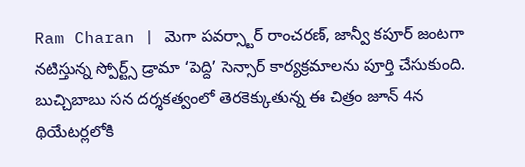Ram Charan | మెగా పవర్స్టార్ రాంచరణ్, జాన్వీ కపూర్ జంటగా నటిస్తున్న స్పోర్ట్స్ డ్రామా ‘పెద్ది’ సెన్సార్ కార్యక్రమాలను పూర్తి చేసుకుంది. బుచ్చిబాబు సన దర్శకత్వంలో తెరకెక్కుతున్న ఈ చిత్రం జూన్ 4న థియేటర్లలోకి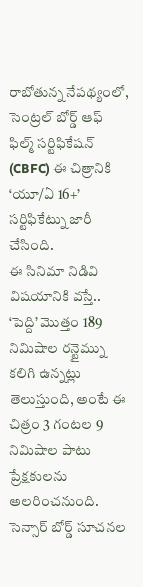రాబోతున్న నేపథ్యంలో, సెంట్రల్ బోర్డ్ ఆఫ్ ఫిల్మ్ సర్టిఫికేషన్ (CBFC) ఈ చిత్రానికి ‘యూ/ఏ 16+’ సర్టిఫికేట్ను జారీ చేసింది.
ఈ సినిమా నిడివి విషయానికి వస్తే.. ‘పెద్ది’ మొత్తం 189 నిమిషాల రన్టైమ్ను కలిగి ఉన్నట్లు తెలుస్తుంది, అంటే ఈ చిత్రం 3 గంటల 9 నిమిషాల పాటు ప్రేక్షకులను అలరించనుంది. సెన్సార్ బోర్డ్ సూచనల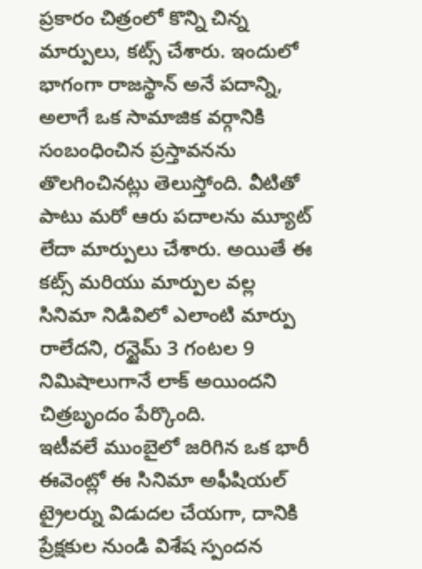ప్రకారం చిత్రంలో కొన్ని చిన్న మార్పులు, కట్స్ చేశారు. ఇందులో భాగంగా రాజస్థాన్ అనే పదాన్ని, అలాగే ఒక సామాజిక వర్గానికి సంబంధించిన ప్రస్తావనను తొలగించినట్లు తెలుస్తోంది. వీటితో పాటు మరో ఆరు పదాలను మ్యూట్ లేదా మార్పులు చేశారు. అయితే ఈ కట్స్ మరియు మార్పుల వల్ల సినిమా నిడివిలో ఎలాంటి మార్పు రాలేదని, రన్టైమ్ 3 గంటల 9 నిమిషాలుగానే లాక్ అయిందని చిత్రబృందం పేర్కొంది.
ఇటీవలే ముంబైలో జరిగిన ఒక భారీ ఈవెంట్లో ఈ సినిమా అఫీషియల్ ట్రైలర్ను విడుదల చేయగా, దానికి ప్రేక్షకుల నుండి విశేష స్పందన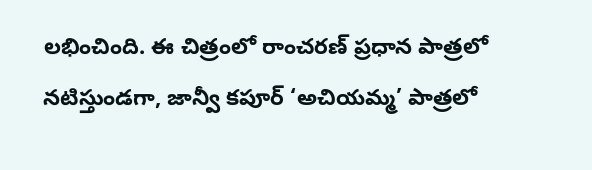లభించింది. ఈ చిత్రంలో రాంచరణ్ ప్రధాన పాత్రలో నటిస్తుండగా, జాన్వీ కపూర్ ‘అచియమ్మ’ పాత్రలో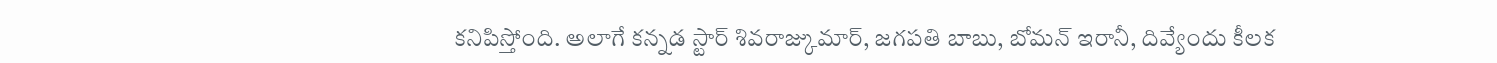కనిపిస్తోంది. అలాగే కన్నడ స్టార్ శివరాజ్కుమార్, జగపతి బాబు, బోమన్ ఇరానీ, దివ్యేందు కీలక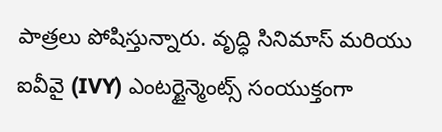పాత్రలు పోషిస్తున్నారు. వృద్ధి సినిమాస్ మరియు ఐవీవై (IVY) ఎంటర్టైన్మెంట్స్ సంయుక్తంగా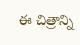ఈ చిత్రాన్ని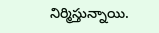నిర్మిస్తున్నాయి.